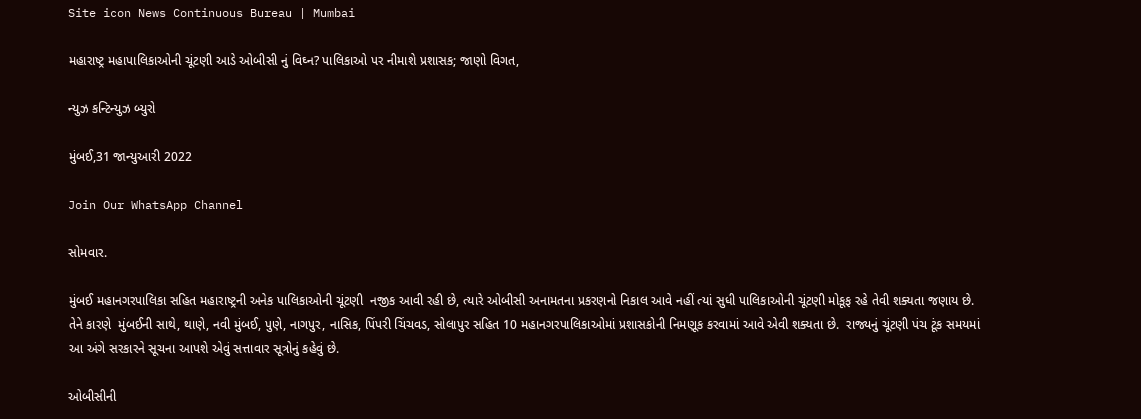Site icon News Continuous Bureau | Mumbai

મહારાષ્ટ્ર મહાપાલિકાઓની ચૂંટણી આડે ઓબીસી નું વિઘ્ન? પાલિકાઓ પર નીમાશે પ્રશાસક; જાણો વિગત,

ન્યુઝ કન્ટિન્યુઝ બ્યુરો

મુંબઈ,31 જાન્યુઆરી 2022

Join Our WhatsApp Channel

સોમવાર.

મુંબઈ મહાનગરપાલિકા સહિત મહારાષ્ટ્રની અનેક પાલિકાઓની ચૂંટણી  નજીક આવી રહી છે, ત્યારે ઓબીસી અનામતના પ્રકરણનો નિકાલ આવે નહીં ત્યાં સુધી પાલિકાઓની ચૂંટણી મોકૂફ રહે તેવી શક્યતા જણાય છે. તેને કારણે  મુંબઈની સાથે, થાણે, નવી મુંબઈ, પુણે, નાગપુર, નાસિક, પિંપરી ચિંચવડ, સોલાપુર સહિત 10 મહાનગરપાલિકાઓમાં પ્રશાસકોની નિમણૂક કરવામાં આવે એવી શક્યતા છે.  રાજ્યનું ચૂંટણી પંચ ટૂંક સમયમાં આ અંગે સરકારને સૂચના આપશે એવું સત્તાવાર સૂત્રોનું કહેવું છે.

ઓબીસીની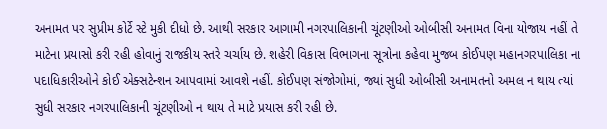અનામત પર સુપ્રીમ કોર્ટે સ્ટે મુકી દીધો છે. આથી સરકાર આગામી નગરપાલિકાની ચૂંટણીઓ ઓબીસી અનામત વિના યોજાય નહીં તે માટેના પ્રયાસો કરી રહી હોવાનું રાજકીય સ્તરે ચર્ચાય છે. શહેરી વિકાસ વિભાગના સૂત્રોના કહેવા મુજબ કોઈપણ મહાનગરપાલિકા ના પદાધિકારીઓને કોઈ એક્સટેન્શન આપવામાં આવશે નહીં. કોઈપણ સંજોગોમાં, જ્યાં સુધી ઓબીસી અનામતનો અમલ ન થાય ત્યાં સુધી સરકાર નગરપાલિકાની ચૂંટણીઓ ન થાય તે માટે પ્રયાસ કરી રહી છે.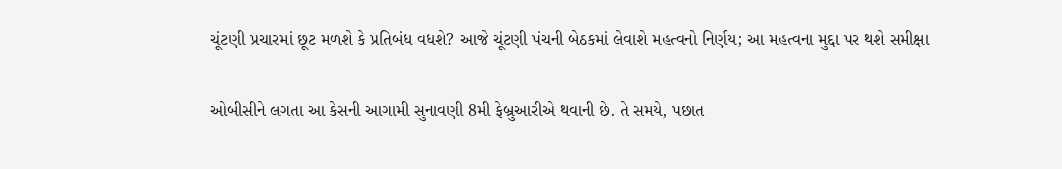ચૂંટણી પ્રચારમાં છૂટ મળશે કે પ્રતિબંધ વધશે? આજે ચૂંટણી પંચની બેઠકમાં લેવાશે મહત્વનો નિર્ણય; આ મહત્વના મુદ્દા પર થશે સમીક્ષા

ઓબીસીને લગતા આ કેસની આગામી સુનાવણી 8મી ફેબ્રુઆરીએ થવાની છે. તે સમયે, પછાત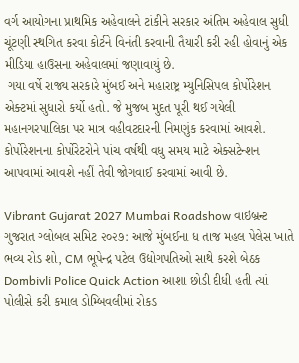વર્ગ આયોગના પ્રાથમિક અહેવાલને ટાંકીને સરકાર અંતિમ અહેવાલ સુધી ચૂંટણી સ્થગિત કરવા કોર્ટને વિનંતી કરવાની તૈયારી કરી રહી હોવાનું એક મીડિયા હાઉસના અહેવાલમાં જણાવાયું છે.
 ગયા વર્ષે રાજ્ય સરકારે મુંબઈ અને મહારાષ્ટ્ર મ્યુનિસિપલ કોર્પોરેશન એક્ટમાં સુધારો કર્યો હતો. જે મુજબ મુદત પૂરી થઈ ગયેલી મહાનગરપાલિકા પર માત્ર વહીવટદારની નિમણુંક કરવામાં આવશે. કોર્પોરેશનના કોર્પોરેટરોને પાંચ વર્ષથી વધુ સમય માટે એક્સટેન્શન આપવામાં આવશે નહીં તેવી જોગવાઈ કરવામાં આવી છે.

Vibrant Gujarat 2027 Mumbai Roadshow વાઇબ્રન્ટ ગુજરાત ગ્લોબલ સમિટ ૨૦૨૭: આજે મુંબઈના ધ તાજ મહલ પેલેસ ખાતે ભવ્ય રોડ શો, CM ભૂપેન્દ્ર પટેલ ઉદ્યોગપતિઓ સાથે કરશે બેઠક
Dombivli Police Quick Action આશા છોડી દીધી હતી ત્યાં પોલીસે કરી કમાલ ડોમ્બિવલીમાં રોકડ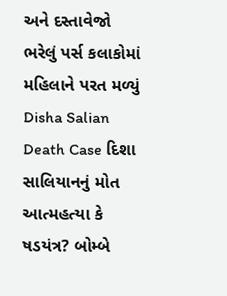અને દસ્તાવેજો ભરેલું પર્સ કલાકોમાં મહિલાને પરત મળ્યું
Disha Salian Death Case દિશા સાલિયાનનું મોત આત્મહત્યા કે ષડયંત્ર? બોમ્બે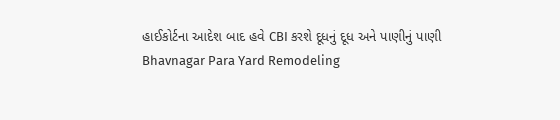હાઈકોર્ટના આદેશ બાદ હવે CBI કરશે દૂધનું દૂધ અને પાણીનું પાણી
Bhavnagar Para Yard Remodeling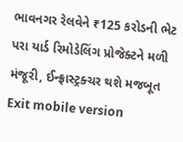ભાવનગર રેલવેને ₹125 કરોડની ભેટ પરા યાર્ડ રિમોડેલિંગ પ્રોજેક્ટને મળી મંજૂરી, ઈન્ફ્રાસ્ટ્રક્ચર થશે મજબૂત
Exit mobile version